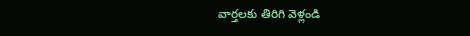వార్తలకు తిరిగి వెళ్లండి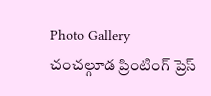Photo Gallery
చంచల్గూడ ప్రింటింగ్ ప్రెస్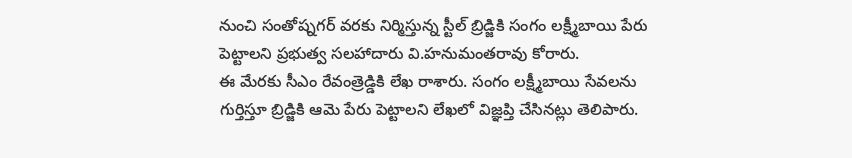నుంచి సంతోష్నగర్ వరకు నిర్మిస్తున్న స్టీల్ బ్రిడ్జికి సంగం లక్ష్మీబాయి పేరు పెట్టాలని ప్రభుత్వ సలహాదారు వి.హనుమంతరావు కోరారు.
ఈ మేరకు సీఎం రేవంత్రెడ్డికి లేఖ రాశారు. సంగం లక్ష్మీబాయి సేవలను గుర్తిస్తూ బ్రిడ్జికి ఆమె పేరు పెట్టాలని లేఖలో విజ్ఞప్తి చేసినట్లు తెలిపారు.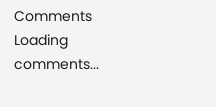Comments
Loading comments...